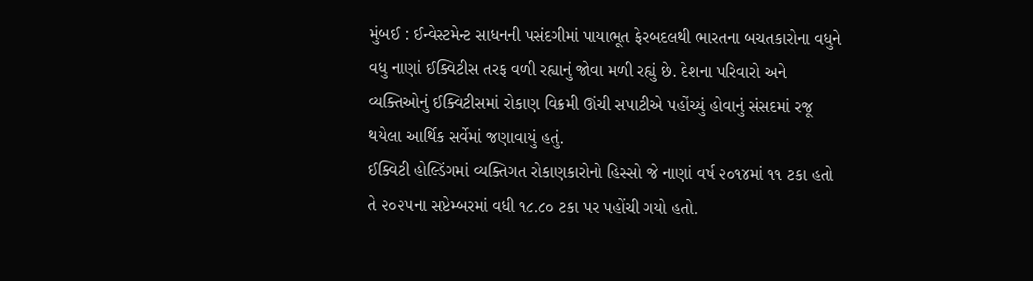મુંબઈ : ઈન્વેસ્ટમેન્ટ સાધનની પસંદગીમાં પાયાભૂત ફેરબદલથી ભારતના બચતકારોના વધુને વધુ નાણાં ઈક્વિટીસ તરફ વળી રહ્યાનું જોવા મળી રહ્યું છે. દેશના પરિવારો અને વ્યક્તિઓનું ઈક્વિટીસમાં રોકાણ વિક્રમી ઊંચી સપાટીએ પહોંચ્યું હોવાનું સંસદમાં રજૂ થયેલા આર્થિક સર્વેમાં જણાવાયું હતું.
ઈક્વિટી હોલ્ડિંગમાં વ્યક્તિગત રોકાણકારોનો હિસ્સો જે નાણાં વર્ષ ૨૦૧૪માં ૧૧ ટકા હતો તે ૨૦૨૫ના સપ્ટેમ્બરમાં વધી ૧૮.૮૦ ટકા પર પહોંચી ગયો હતો.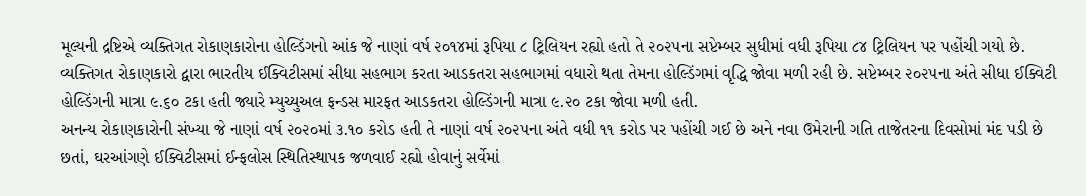મૂલ્યની દ્રષ્ટિએ વ્યક્તિગત રોકાણકારોના હોલ્ડિંગનો આંક જે નાણાં વર્ષ ૨૦૧૪માં રૂપિયા ૮ ટ્રિલિયન રહ્યો હતો તે ૨૦૨૫ના સપ્ટેમ્બર સુધીમાં વધી રૂપિયા ૮૪ ટ્રિલિયન પર પહોંચી ગયો છે.
વ્યક્તિગત રોકાણકારો દ્વારા ભારતીય ઈક્વિટીસમાં સીધા સહભાગ કરતા આડકતરા સહભાગમાં વધારો થતા તેમના હોલ્ડિંગમાં વૃદ્ધિ જોવા મળી રહી છે. સપ્ટેમ્બર ૨૦૨૫ના અંતે સીધા ઈક્વિટી હોલ્ડિંગની માત્રા ૯.૬૦ ટકા હતી જ્યારે મ્યુચ્યુઅલ ફન્ડસ મારફત આડકતરા હોલ્ડિંગની માત્રા ૯.૨૦ ટકા જોવા મળી હતી.
અનન્ય રોકાણકારોની સંખ્યા જે નાણાં વર્ષ ૨૦૨૦માં ૩.૧૦ કરોડ હતી તે નાણાં વર્ષ ૨૦૨૫ના અંતે વધી ૧૧ કરોડ પર પહોંચી ગઈ છે અને નવા ઉમેરાની ગતિ તાજેતરના દિવસોમાં મંદ પડી છે છતાં, ઘરઆંગણે ઈક્વિટીસમાં ઈન્ફલોસ સ્થિતિસ્થાપક જળવાઈ રહ્યો હોવાનું સર્વેમાં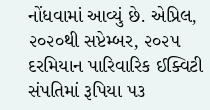નોંધવામાં આવ્યું છે. એપ્રિલ, ૨૦૨૦થી સપ્ટેમ્બર, ૨૦૨૫ દરમિયાન પારિવારિક ઈક્વિટી સંપતિમાં રૂપિયા ૫૩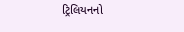ટ્રિલિયનનો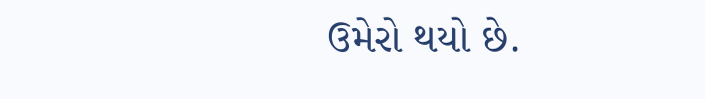ઉમેરો થયો છે.